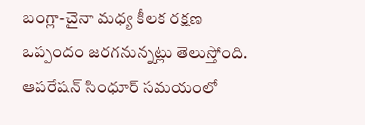బంగ్లా-చైనా మధ్య కీలక రక్షణ ఒప్పందం జరగనున్నట్లు తెలుస్తోంది. ఆపరేషన్ సింధూర్ సమయంలో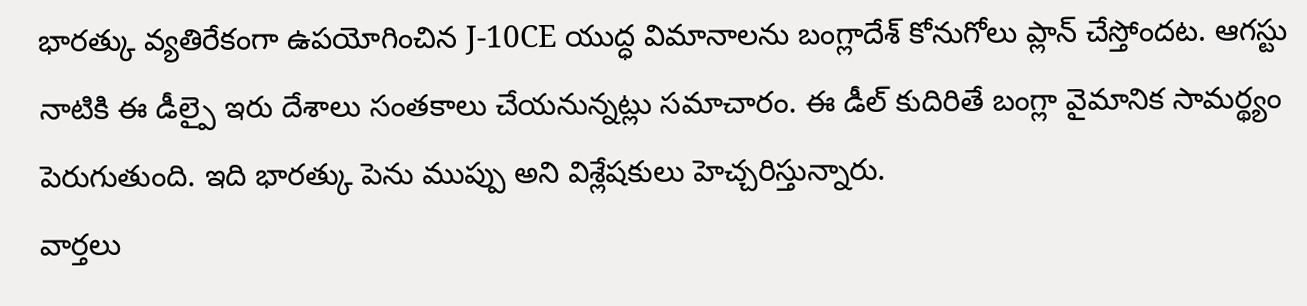భారత్కు వ్యతిరేకంగా ఉపయోగించిన J-10CE యుద్ధ విమానాలను బంగ్లాదేశ్ కోనుగోలు ప్లాన్ చేస్తోందట. ఆగస్టు నాటికి ఈ డీల్పై ఇరు దేశాలు సంతకాలు చేయనున్నట్లు సమాచారం. ఈ డీల్ కుదిరితే బంగ్లా వైమానిక సామర్థ్యం పెరుగుతుంది. ఇది భారత్కు పెను ముప్పు అని విశ్లేషకులు హెచ్చరిస్తున్నారు.
వార్తలు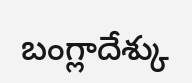బంగ్లాదేశ్కు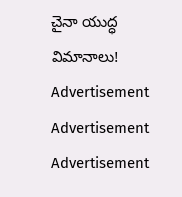చైనా యుద్ధ విమానాలు!
Advertisement
Advertisement
Advertisement